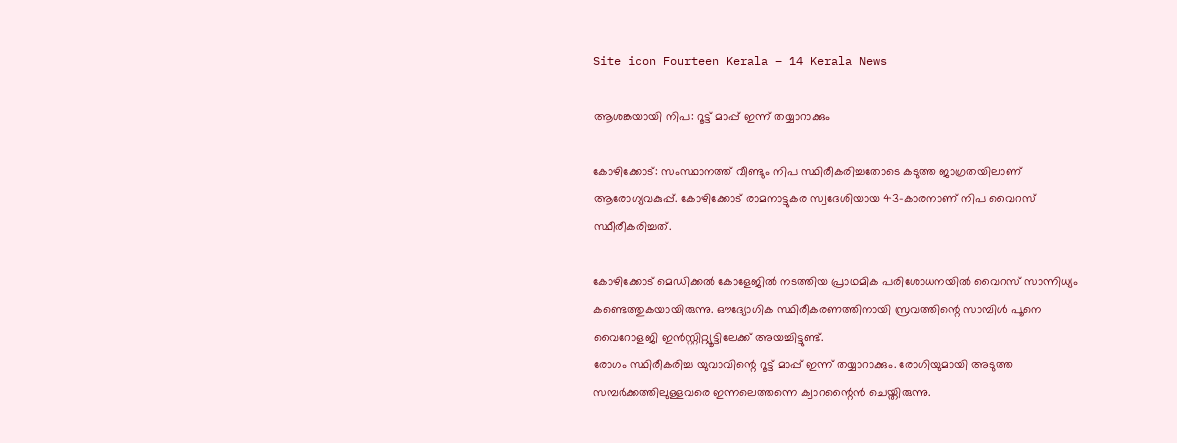Site icon Fourteen Kerala – 14 Kerala News

ആശങ്കയായി നിപ: റൂട്ട് മാപ്പ് ഇന്ന് തയ്യാറാക്കും

കോഴിക്കോട്: സംസ്ഥാനത്ത് വീണ്ടും നിപ സ്ഥിരീകരിച്ചതോടെ കടുത്ത ജാഗ്രതയിലാണ് ആരോഗ്യവകുപ്പ്. കോഴിക്കോട് രാമനാട്ടുകര സ്വദേശിയായ 43-കാരനാണ് നിപ വൈറസ് സ്ഥീരീകരിച്ചത്.

കോഴിക്കോട് മെഡിക്കല്‍ കോളേജില്‍ നടത്തിയ പ്രാഥമിക പരിശോധനയില്‍ വൈറസ് സാന്നിധ്യം കണ്ടെത്തുകയായിരുന്നു. ഔദ്യോഗിക സ്ഥിരീകരണത്തിനായി സ്രവത്തിന്റെ സാമ്പിള്‍ പൂനെ വൈറോളജി ഇന്‍സ്റ്റിറ്റ്യൂട്ടിലേക്ക് അയച്ചിട്ടുണ്ട്.
രോഗം സ്ഥിരീകരിച്ച യുവാവിന്റെ റൂട്ട് മാപ്പ് ഇന്ന് തയ്യാറാക്കും. രോഗിയുമായി അടുത്ത സമ്പര്‍ക്കത്തിലുള്ളവരെ ഇന്നലെത്തന്നെ ക്വാറന്റൈന്‍ ചെയ്തിരുന്നു.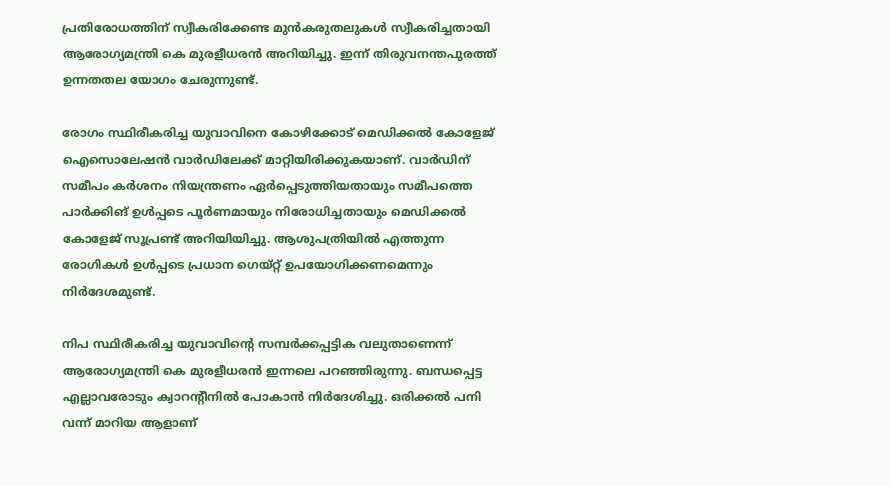പ്രതിരോധത്തിന് സ്വീകരിക്കേണ്ട മുന്‍കരുതലുകള്‍ സ്വീകരിച്ചതായി ആരോഗ്യമന്ത്രി കെ മുരളീധരന്‍ അറിയിച്ചു. ഇന്ന് തിരുവനന്തപുരത്ത് ഉന്നതതല യോഗം ചേരുന്നുണ്ട്.

രോഗം സ്ഥിരീകരിച്ച യുവാവിനെ കോഴിക്കോട് മെഡിക്കല്‍ കോളേജ് ഐസൊലേഷന്‍ വാര്‍ഡിലേക്ക് മാറ്റിയിരിക്കുകയാണ്. വാര്‍ഡിന് സമീപം കര്‍ശനം നിയന്ത്രണം ഏര്‍പ്പെടുത്തിയതായും സമീപത്തെ പാര്‍ക്കിങ് ഉള്‍പ്പടെ പൂര്‍ണമായും നിരോധിച്ചതായും മെഡിക്കല്‍ കോളേജ് സൂപ്രണ്ട് അറിയിയിച്ചു. ആശുപത്രിയില്‍ എത്തുന്ന രോഗികള്‍ ഉള്‍പ്പടെ പ്രധാന ഗെയ്റ്റ് ഉപയോഗിക്കണമെന്നും നിര്‍ദേശമുണ്ട്.

നിപ സ്ഥിരീകരിച്ച യുവാവിന്റെ സമ്പര്‍ക്കപ്പട്ടിക വലുതാണെന്ന് ആരോഗ്യമന്ത്രി കെ മുരളീധരന്‍ ഇന്നലെ പറഞ്ഞിരുന്നു. ബന്ധപ്പെട്ട എല്ലാവരോടും ക്വാറന്റീനില്‍ പോകാന്‍ നിര്‍ദേശിച്ചു. ഒരിക്കല്‍ പനി വന്ന് മാറിയ ആളാണ്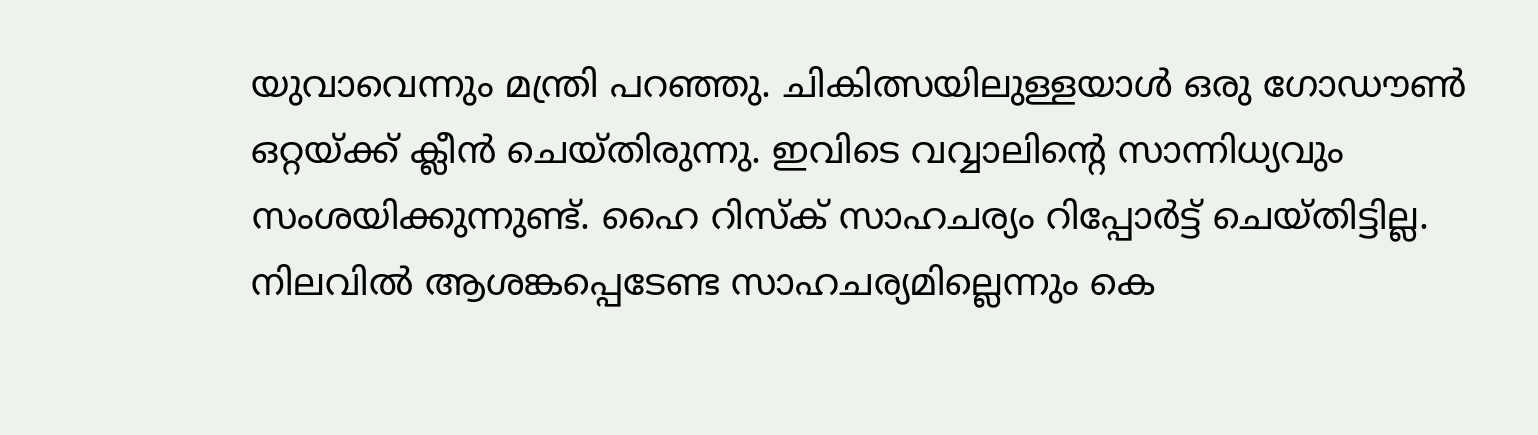യുവാവെന്നും മന്ത്രി പറഞ്ഞു. ചികിത്സയിലുള്ളയാള്‍ ഒരു ഗോഡൗണ്‍ ഒറ്റയ്ക്ക് ക്ലീന്‍ ചെയ്തിരുന്നു. ഇവിടെ വവ്വാലിന്റെ സാന്നിധ്യവും സംശയിക്കുന്നുണ്ട്. ഹൈ റിസ്‌ക് സാഹചര്യം റിപ്പോര്‍ട്ട് ചെയ്തിട്ടില്ല. നിലവില്‍ ആശങ്കപ്പെടേണ്ട സാഹചര്യമില്ലെന്നും കെ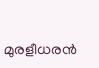മുരളീധരന്‍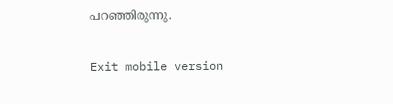പറഞ്ഞിരുന്നു.

Exit mobile version